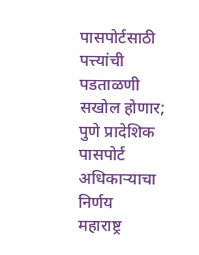पासपोर्टसाठी पत्त्यांची पडताळणी सखोल होणार; पुणे प्रादेशिक पासपोर्ट अधिकाऱ्याचा निर्णय
महाराष्ट्र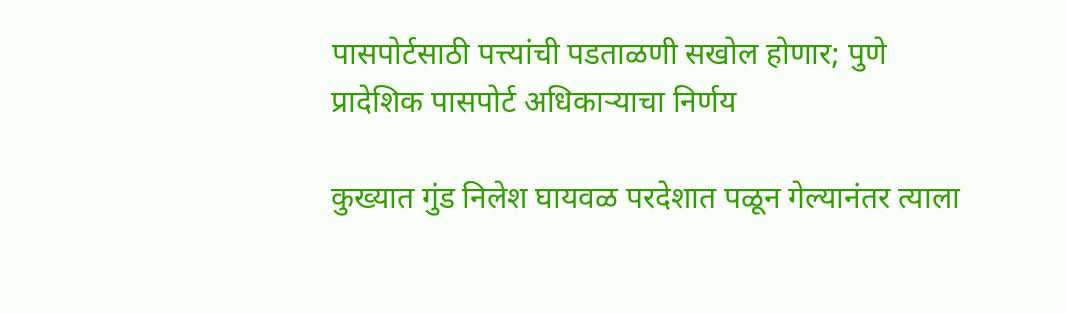पासपोर्टसाठी पत्त्यांची पडताळणी सखोल होणार; पुणे प्रादेशिक पासपोर्ट अधिकाऱ्याचा निर्णय

कुख्यात गुंड निलेश घायवळ परदेशात पळून गेल्यानंतर त्याला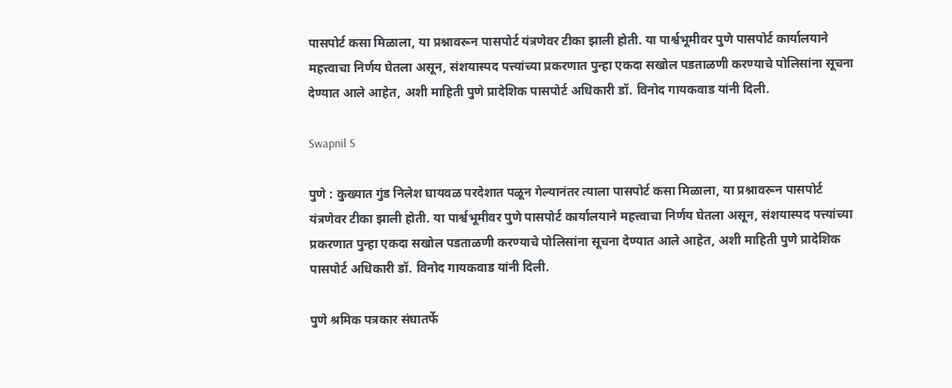पासपोर्ट कसा मिळाला, या प्रश्नावरून पासपोर्ट यंत्रणेवर टीका झाली होती. या पार्श्वभूमीवर पुणे पासपोर्ट कार्यालयाने महत्त्वाचा निर्णय घेतला असून, संशयास्पद पत्त्यांच्या प्रकरणात पुन्हा एकदा सखोल पडताळणी करण्याचे पोलिसांना सूचना देण्यात आले आहेत, अशी माहिती पुणे प्रादेशिक पासपोर्ट अधिकारी डॉ. विनोद गायकवाड यांनी दिली.

Swapnil S

पुणे : कुख्यात गुंड निलेश घायवळ परदेशात पळून गेल्यानंतर त्याला पासपोर्ट कसा मिळाला, या प्रश्नावरून पासपोर्ट यंत्रणेवर टीका झाली होती. या पार्श्वभूमीवर पुणे पासपोर्ट कार्यालयाने महत्त्वाचा निर्णय घेतला असून, संशयास्पद पत्त्यांच्या प्रकरणात पुन्हा एकदा सखोल पडताळणी करण्याचे पोलिसांना सूचना देण्यात आले आहेत, अशी माहिती पुणे प्रादेशिक पासपोर्ट अधिकारी डॉ. विनोद गायकवाड यांनी दिली.

पुणे श्रमिक पत्रकार संघातर्फे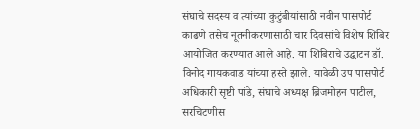संघाचे सदस्य व त्यांच्या कुटुंबीयांसाठी नवीन पासपोर्ट काढणे तसेच नूतनीकरणासाठी चार दिवसांचे विशेष शिबिर आयोजित करण्यात आले आहे. या शिबिराचे उद्घाटन डॉ. विनोद गायकवाड यांच्या हस्ते झाले. यावेळी उप पासपोर्ट अधिकारी सृष्टी पांडे, संघाचे अध्यक्ष ब्रिजमोहन पाटील, सरचिटणीस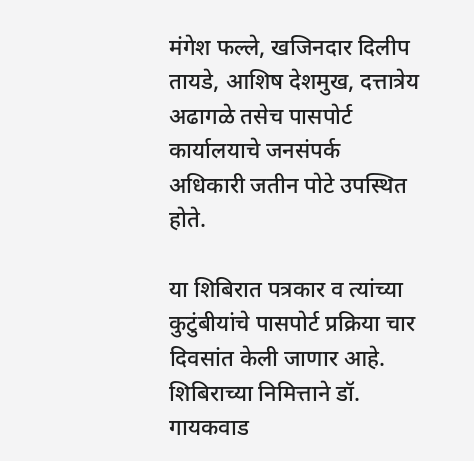मंगेश फल्ले, खजिनदार दिलीप तायडे, आशिष देशमुख, दत्तात्रेय अढागळे तसेच पासपोर्ट कार्यालयाचे जनसंपर्क अधिकारी जतीन पोटे उपस्थित होते.

या शिबिरात पत्रकार व त्यांच्या कुटुंबीयांचे पासपोर्ट प्रक्रिया चार दिवसांत केली जाणार आहे. शिबिराच्या निमित्ताने डॉ. गायकवाड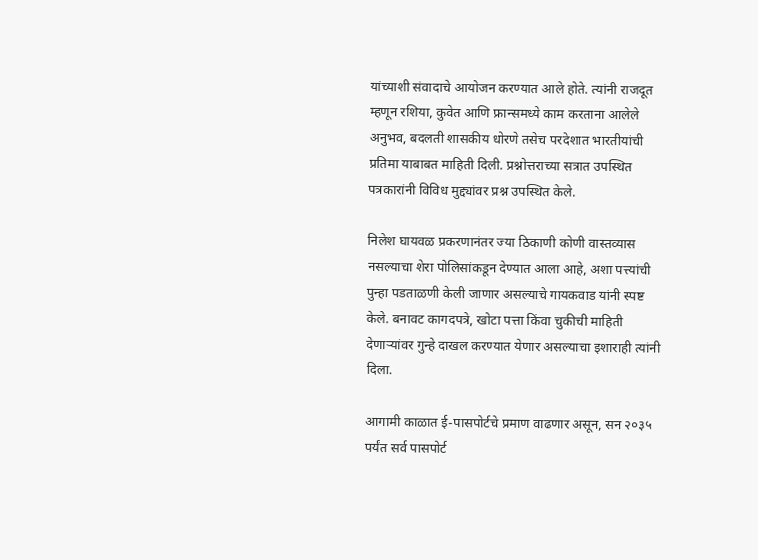यांच्याशी संवादाचे आयोजन करण्यात आले होते. त्यांनी राजदूत म्हणून रशिया, कुवेत आणि फ्रान्समध्ये काम करताना आलेले अनुभव, बदलती शासकीय धोरणे तसेच परदेशात भारतीयांची प्रतिमा याबाबत माहिती दिली. प्रश्नोत्तराच्या सत्रात उपस्थित पत्रकारांनी विविध मुद्द्यांवर प्रश्न उपस्थित केले.

निलेश घायवळ प्रकरणानंतर ज्या ठिकाणी कोणी वास्तव्यास नसल्याचा शेरा पोलिसांकडून देण्यात आला आहे, अशा पत्त्यांची पुन्हा पडताळणी केली जाणार असल्याचे गायकवाड यांनी स्पष्ट केले. बनावट कागदपत्रे, खोटा पत्ता किंवा चुकीची माहिती देणाऱ्यांवर गुन्हे दाखल करण्यात येणार असल्याचा इशाराही त्यांनी दिला.

आगामी काळात ई-पासपोर्टचे प्रमाण वाढणार असून, सन २०३५ पर्यंत सर्व पासपोर्ट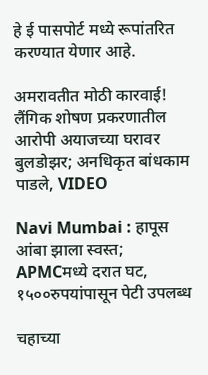हे ई पासपोर्ट मध्ये रूपांतरित करण्यात येणार आहे.

अमरावतीत मोठी कारवाई! लैंगिक शोषण प्रकरणातील आरोपी अयाजच्या घरावर बुलडोझर; अनधिकृत बांधकाम पाडले, VIDEO

Navi Mumbai : हापूस आंबा झाला स्वस्त; APMCमध्ये दरात घट, १५००रुपयांपासून पेटी उपलब्ध

चहाच्या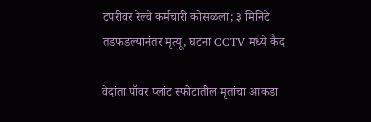टपरीवर रेल्वे कर्मचारी कोसळला; ३ मिनिटे तडफडल्यानंतर मृत्यू, घटना CCTV मध्ये कैद

वेदांता पॉवर प्लांट स्फोटातील मृतांचा आकडा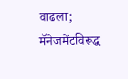वाढला; मॅनेजमेंटविरूद्ध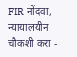FIR नोंदवा, न्यायालयीन चौकशी करा -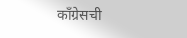काँग्रेसची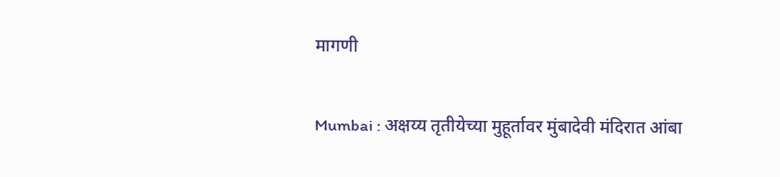मागणी

Mumbai : अक्षय्य तृतीयेच्या मुहूर्तावर मुंबादेवी मंदिरात आंबा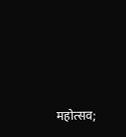महोत्सव;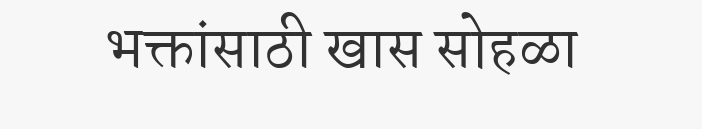भक्तांसाठी खास सोहळा